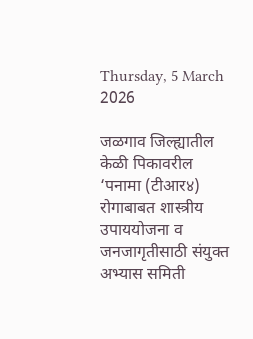Thursday, 5 March 2026

जळगाव जिल्ह्यातील केळी पिकावरील ‘पनामा (टीआर४) रोगाबाबत शास्त्रीय उपाययोजना व जनजागृतीसाठी संयुक्त अभ्यास समिती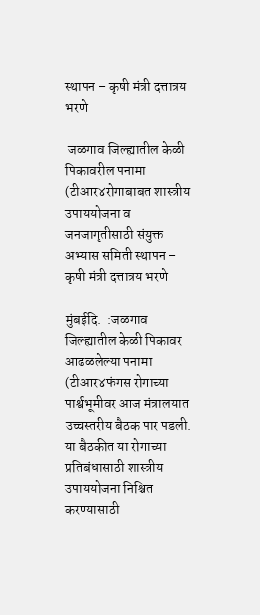स्थापन – कृषी मंत्री दत्तात्रय भरणे

 जळगाव जिल्ह्यातील केळी पिकावरील पनामा (टीआर४रोगाबाबत शास्त्रीय उपाययोजना व जनजागृतीसाठी संयुक्त अभ्यास समिती स्थापन – कृषी मंत्री दत्तात्रय भरणे

मुंबईदि.  :जळगाव जिल्ह्यातील केळी पिकावर आढळलेल्या पनामा (टीआर४फंगस रोगाच्या पार्श्वभूमीवर आज मंत्रालयात उच्चस्तरीय बैठक पार पडली. या बैठकीत या रोगाच्या प्रतिबंधासाठी शास्त्रीय उपाययोजना निश्चित करण्यासाठी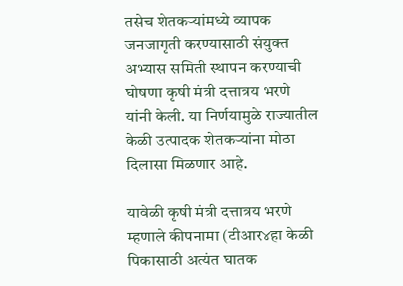तसेच शेतकऱ्यांमध्ये व्यापक जनजागृती करण्यासाठी संयुक्त अभ्यास समिती स्थापन करण्याची घोषणा कृषी मंत्री दत्तात्रय भरणे यांनी केली. या निर्णयामुळे राज्यातील केळी उत्पादक शेतकऱ्यांना मोठा दिलासा मिळणार आहे.

यावेळी कृषी मंत्री दत्तात्रय भरणे म्हणाले कीपनामा (टीआर४हा केळी पिकासाठी अत्यंत घातक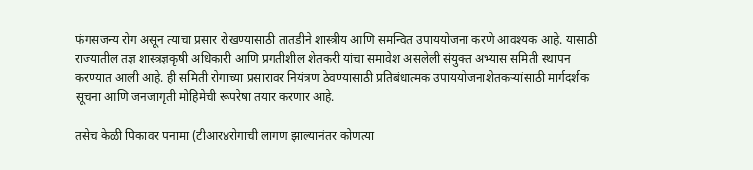फंगसजन्य रोग असून त्याचा प्रसार रोखण्यासाठी तातडीने शास्त्रीय आणि समन्वित उपाययोजना करणे आवश्यक आहे. यासाठी राज्यातील तज्ञ शास्त्रज्ञकृषी अधिकारी आणि प्रगतीशील शेतकरी यांचा समावेश असलेली संयुक्त अभ्यास समिती स्थापन करण्यात आली आहे. ही समिती रोगाच्या प्रसारावर नियंत्रण ठेवण्यासाठी प्रतिबंधात्मक उपाययोजनाशेतकऱ्यांसाठी मार्गदर्शक सूचना आणि जनजागृती मोहिमेची रूपरेषा तयार करणार आहे.

तसेच केळी पिकावर पनामा (टीआर४रोगाची लागण झाल्यानंतर कोणत्या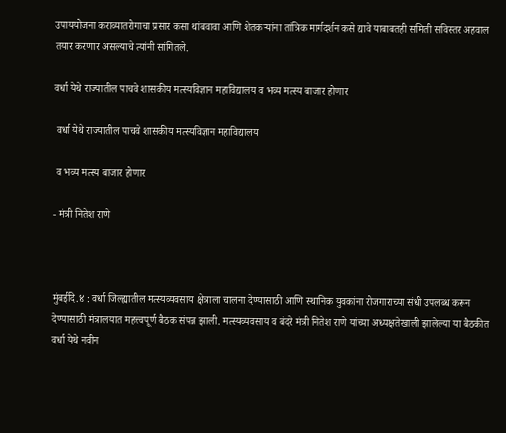उपाययोजना कराव्यातरोगाचा प्रसार कसा थांबवावा आणि शेतकऱ्यांना तांत्रिक मार्गदर्शन कसे द्यावे याबाबतही समिती सविस्तर अहवाल तयार करणार असल्याचे त्यांनी सांगितले.

वर्धा येथे राज्यातील पाचवे शासकीय मत्स्यविज्ञान महाविद्यालय व भव्य मत्स्य बाजार होणार

 वर्धा येथे राज्यातील पाचवे शासकीय मत्स्यविज्ञान महाविद्यालय

 व भव्य मत्स्य बाजार होणार

- मंत्री नितेश राणे



मुंबईदि.४ : वर्धा जिल्ह्यातील मत्स्यव्यवसाय क्षेत्राला चालना देण्यासाठी आणि स्थानिक युवकांना रोजगाराच्या संधी उपलब्ध करून देण्यासाठी मंत्रालयात महत्त्वपूर्ण बैठक संपन्न झाली. मत्स्यव्यवसाय व बंदरे मंत्री नितेश राणे यांच्या अध्यक्षतेखाली झालेल्या या बैठकीत वर्धा येथे नवीन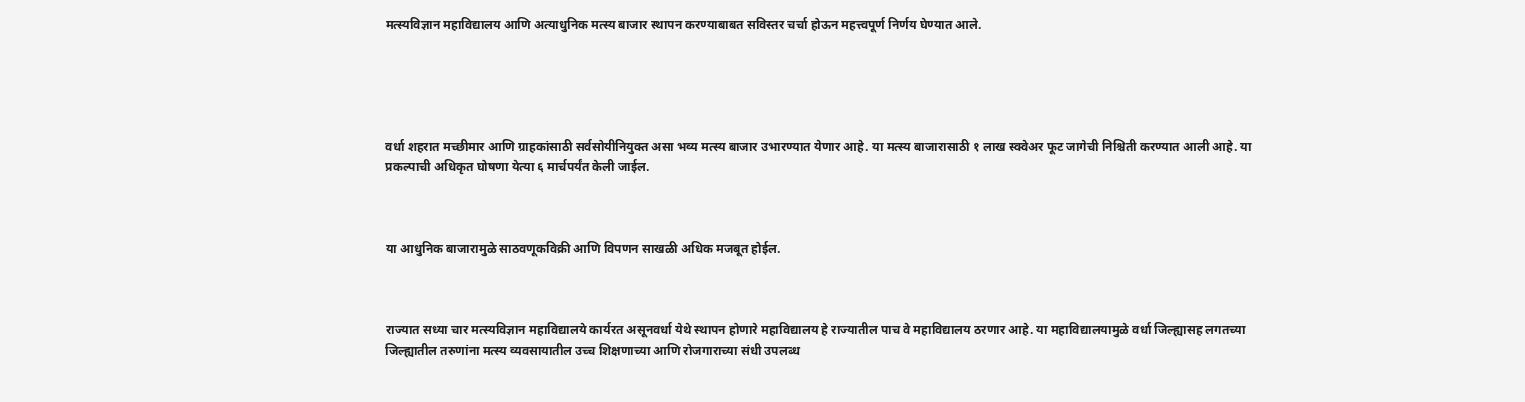मत्स्यविज्ञान महाविद्यालय आणि अत्याधुनिक मत्स्य बाजार स्थापन करण्याबाबत सविस्तर चर्चा होऊन महत्त्वपूर्ण निर्णय घेण्यात आले.





वर्धा शहरात मच्छीमार आणि ग्राहकांसाठी सर्वसोयीनियुक्त असा भव्य मत्स्य बाजार उभारण्यात येणार आहे. या मत्स्य बाजारासाठी १ लाख स्क्वेअर फूट जागेची निश्चिती करण्यात आली आहे. या प्रकल्पाची अधिकृत घोषणा येत्या ६ मार्चपर्यंत केली जाईल.



या आधुनिक बाजारामुळे साठवणूकविक्री आणि विपणन साखळी अधिक मजबूत होईल.



राज्यात सध्या चार मत्स्यविज्ञान महाविद्यालये कार्यरत असूनवर्धा येथे स्थापन होणारे महाविद्यालय हे राज्यातील पाच वे महाविद्यालय ठरणार आहे. या महाविद्यालयामुळे वर्धा जिल्ह्यासह लगतच्या जिल्ह्यातील तरुणांना मत्स्य व्यवसायातील उच्च शिक्षणाच्या आणि रोजगाराच्या संधी उपलब्ध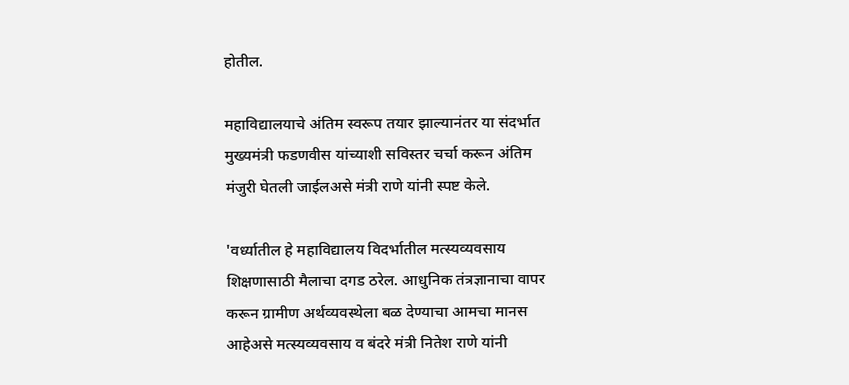होतील.

महाविद्यालयाचे अंतिम स्वरूप तयार झाल्यानंतर या संदर्भात मुख्यमंत्री फडणवीस यांच्याशी सविस्तर चर्चा करून अंतिम मंजुरी घेतली जाईलअसे मंत्री राणे यांनी स्पष्ट केले.

'वर्ध्यातील हे महाविद्यालय विदर्भातील मत्स्यव्यवसाय शिक्षणासाठी मैलाचा दगड ठरेल. आधुनिक तंत्रज्ञानाचा वापर करून ग्रामीण अर्थव्यवस्थेला बळ देण्याचा आमचा मानस आहेअसे मत्स्यव्यवसाय व बंदरे मंत्री नितेश राणे यांनी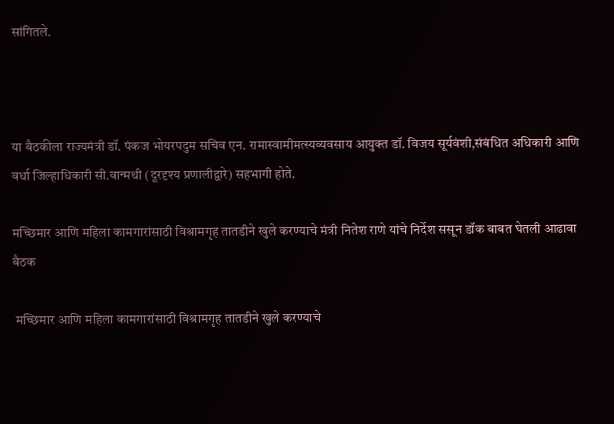सांगितले.



या बैठकीला राज्यमंत्री डॉ. पंकज भोयरपदुम सचिव एन. रामास्वामीमत्स्यव्यवसाय आयुक्त डॉ. विजय सूर्यवंशी,संबंधित अधिकारी आणि वर्धा जिल्हाधिकारी सी.वान्मथी (दूरदृश्य प्रणालीद्वारे) सहभागी होते.

मच्छिमार आणि महिला कामगारांसाठी विश्रामगृह तातडीने खुले करण्याचे मंत्री नितेश राणे यांचे निर्देश ससून डॉक बाबत घेतली आढावा बैठक

 मच्छिमार आणि महिला कामगारांसाठी विश्रामगृह तातडीने खुले करण्याचे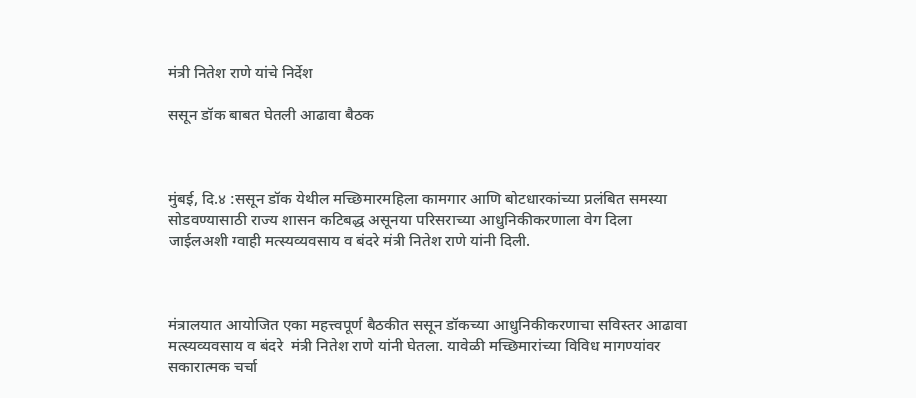मंत्री नितेश राणे यांचे निर्देश

ससून डॉक बाबत घेतली आढावा बैठक



मुंबई, दि.४ :ससून डॉक येथील मच्छिमारमहिला कामगार आणि बोटधारकांच्या प्रलंबित समस्या सोडवण्यासाठी राज्य शासन कटिबद्ध असूनया परिसराच्या आधुनिकीकरणाला वेग दिला जाईलअशी ग्वाही मत्स्यव्यवसाय व बंदरे मंत्री नितेश राणे यांनी दिली.



मंत्रालयात आयोजित एका महत्त्वपूर्ण बैठकीत ससून डॉकच्या आधुनिकीकरणाचा सविस्तर आढावा मत्स्यव्यवसाय व बंदरे  मंत्री नितेश राणे यांनी घेतला. यावेळी मच्छिमारांच्या विविध मागण्यांवर सकारात्मक चर्चा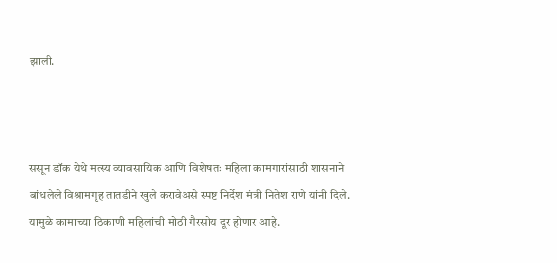झाली.



ससून डॉक येथे मत्स्य व्यावसायिक आणि विशेषतः महिला कामगारांसाठी शासनाने बांधलेले विश्रामगृह तातडीने खुले करावेअसे स्पष्ट निर्देश मंत्री नितेश राणे यांनी दिले. यामुळे कामाच्या ठिकाणी महिलांची मोठी गैरसोय दूर होणार आहे.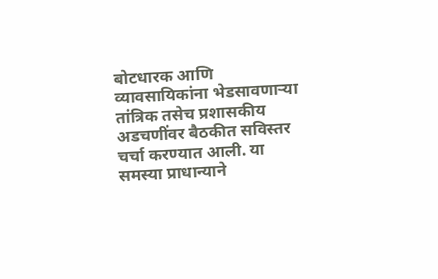बोटधारक आणि व्यावसायिकांना भेडसावणाऱ्या तांत्रिक तसेच प्रशासकीय अडचणींवर बैठकीत सविस्तर चर्चा करण्यात आली. या समस्या प्राधान्याने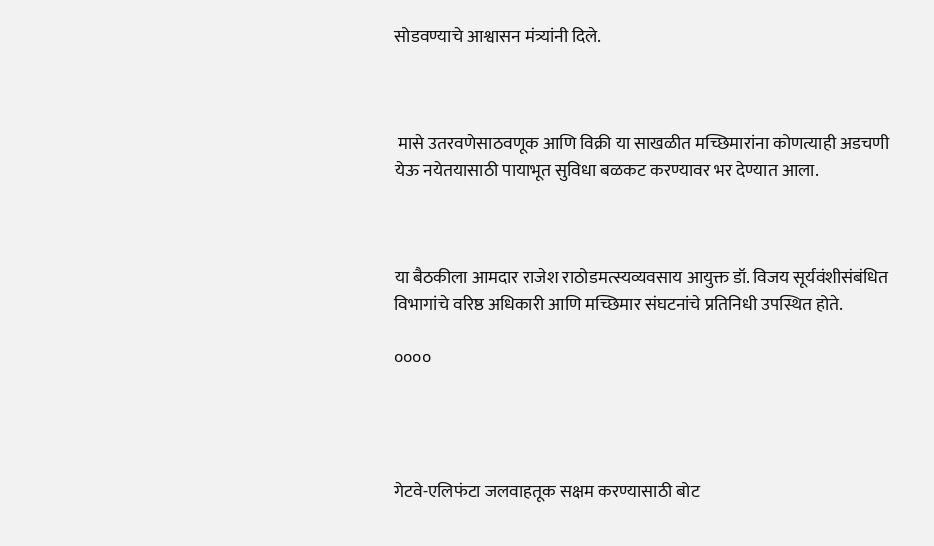सोडवण्याचे आश्वासन मंत्र्यांनी दिले.



 मासे उतरवणेसाठवणूक आणि विक्री या साखळीत मच्छिमारांना कोणत्याही अडचणी येऊ नयेतयासाठी पायाभूत सुविधा बळकट करण्यावर भर देण्यात आला.



या बैठकीला आमदार राजेश राठोडमत्स्यव्यवसाय आयुक्त डॉ. विजय सूर्यवंशीसंबंधित विभागांचे वरिष्ठ अधिकारी आणि मच्छिमार संघटनांचे प्रतिनिधी उपस्थित होते.

००००




गेटवे-एलिफंटा जलवाहतूक सक्षम करण्यासाठी बोट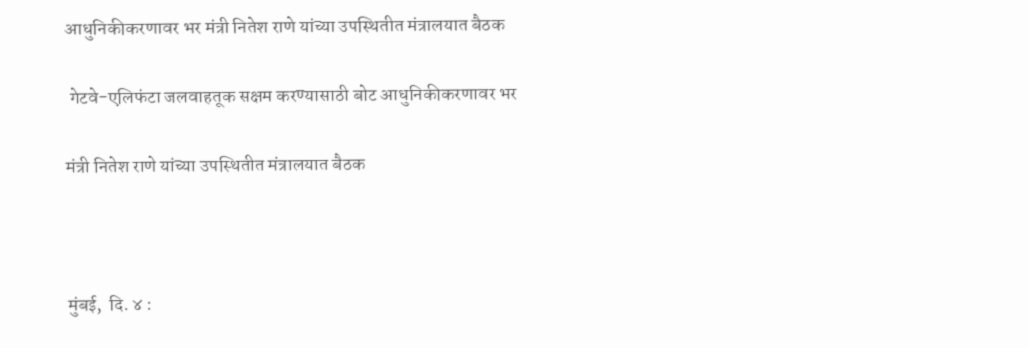आधुनिकीकरणावर भर मंत्री नितेश राणे यांच्या उपस्थितीत मंत्रालयात बैठक

 गेटवे-एलिफंटा जलवाहतूक सक्षम करण्यासाठी बोट आधुनिकीकरणावर भर

मंत्री नितेश राणे यांच्या उपस्थितीत मंत्रालयात बैठक



मुंबई,  दि. ४ :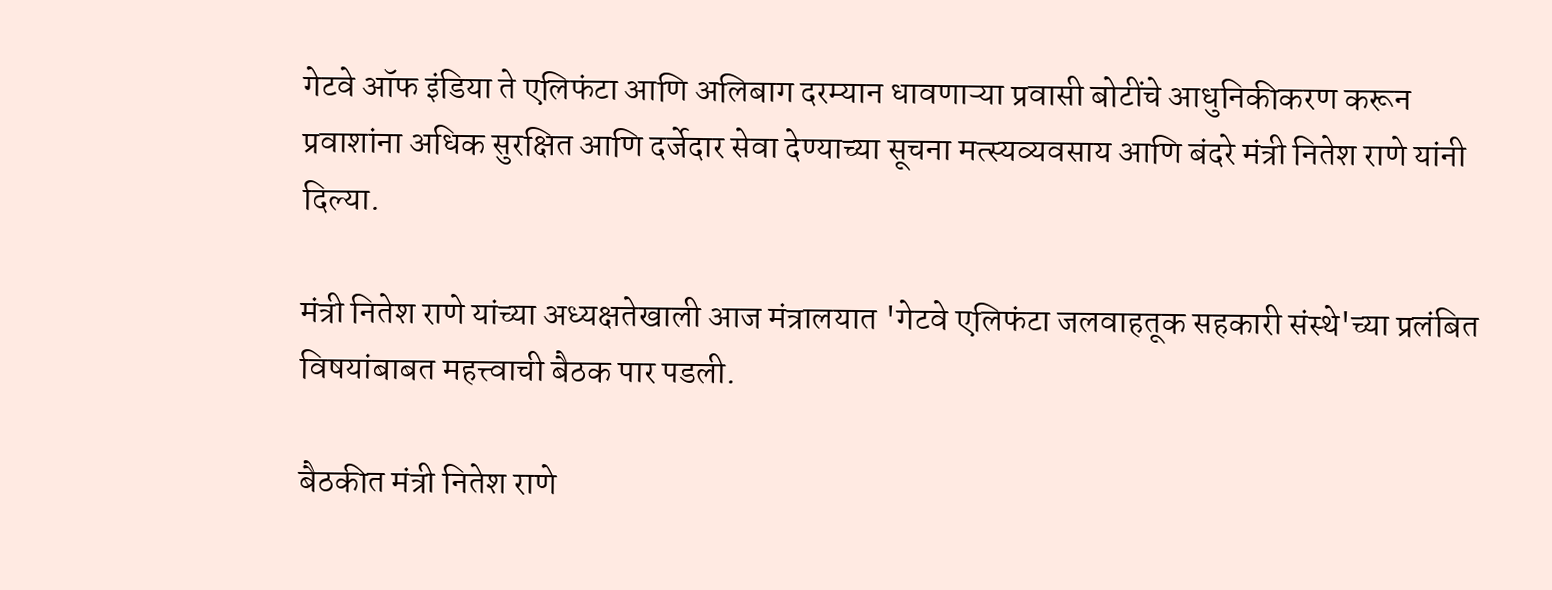गेटवे ऑफ इंडिया ते एलिफंटा आणि अलिबाग दरम्यान धावणाऱ्या प्रवासी बोटींचे आधुनिकीकरण करून प्रवाशांना अधिक सुरक्षित आणि दर्जेदार सेवा देण्याच्या सूचना मत्स्यव्यवसाय आणि बंदरे मंत्री नितेश राणे यांनी दिल्या.

मंत्री नितेश राणे यांच्या अध्यक्षतेखाली आज मंत्रालयात 'गेटवे एलिफंटा जलवाहतूक सहकारी संस्थे'च्या प्रलंबित विषयांबाबत महत्त्वाची बैठक पार पडली.

बैठकीत मंत्री नितेश राणे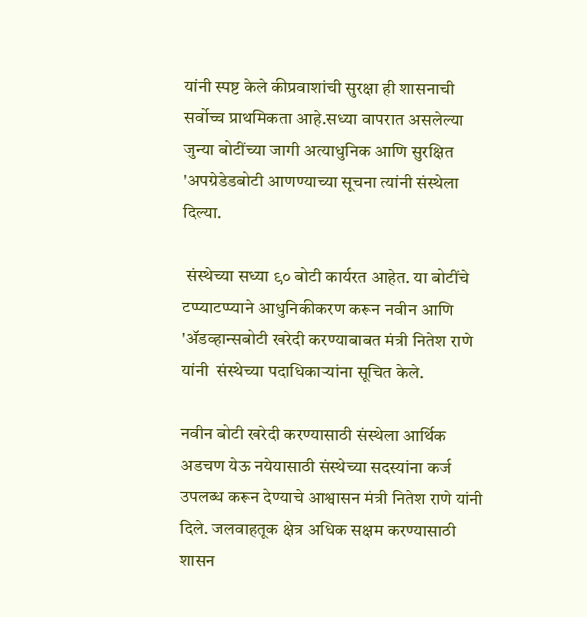यांनी स्पष्ट केले कीप्रवाशांची सुरक्षा ही शासनाची सर्वोच्च प्राथमिकता आहे.सध्या वापरात असलेल्या जुन्या बोटींच्या जागी अत्याधुनिक आणि सुरक्षित 'अपग्रेडेडबोटी आणण्याच्या सूचना त्यांनी संस्थेला दिल्या.

 संस्थेच्या सध्या ९० बोटी कार्यरत आहेत. या बोटींचे टप्प्याटप्प्याने आधुनिकीकरण करून नवीन आणि 'ॲडव्हान्सबोटी खरेदी करण्याबाबत मंत्री नितेश राणे यांनी  संस्थेच्या पदाधिकाऱ्यांना सूचित केले.

नवीन बोटी खरेदी करण्यासाठी संस्थेला आर्थिक अडचण येऊ नयेयासाठी संस्थेच्या सदस्यांना कर्ज उपलब्ध करून देण्याचे आश्वासन मंत्री नितेश राणे यांनी दिले. जलवाहतूक क्षेत्र अधिक सक्षम करण्यासाठी शासन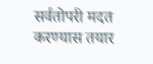सर्वतोपरी मदत करण्यास तयार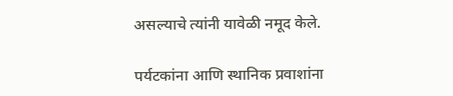असल्याचे त्यांनी यावेळी नमूद केले.

पर्यटकांना आणि स्थानिक प्रवाशांना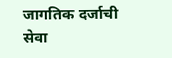जागतिक दर्जाची सेवा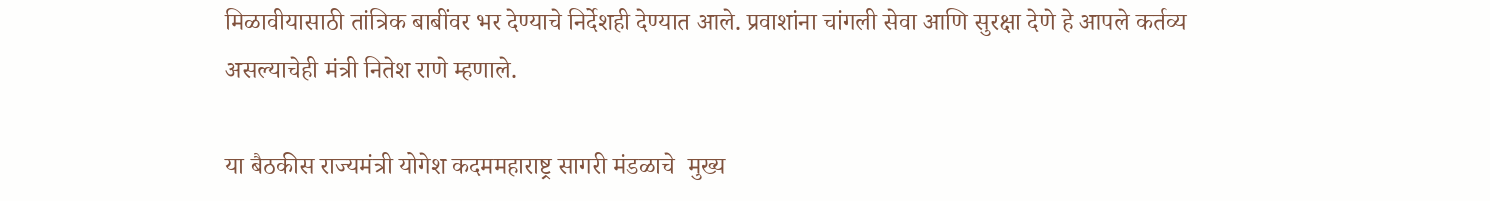मिळावीयासाठी तांत्रिक बाबींवर भर देण्याचे निर्देशही देण्यात आले. प्रवाशांना चांगली सेवा आणि सुरक्षा देणे हे आपले कर्तव्य असल्याचेही मंत्री नितेश राणे म्हणाले.

या बैठकीस राज्यमंत्री योगेश कदममहाराष्ट्र सागरी मंडळाचे  मुख्य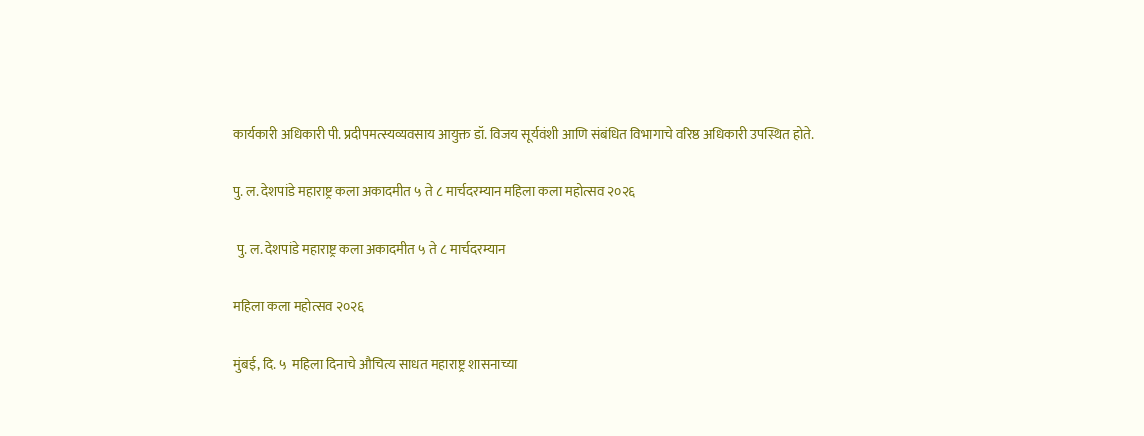कार्यकारी अधिकारी पी. प्रदीपमत्स्यव्यवसाय आयुक्त डॉ. विजय सूर्यवंशी आणि संबंधित विभागाचे वरिष्ठ अधिकारी उपस्थित होते.

पु. ल. देशपांडे महाराष्ट्र कला अकादमीत ५ ते ८ मार्चदरम्यान महिला कला महोत्सव २०२६

 पु. ल. देशपांडे महाराष्ट्र कला अकादमीत ५ ते ८ मार्चदरम्यान

महिला कला महोत्सव २०२६

मुंबई, दि. ५  महिला दिनाचे औचित्य साधत महाराष्ट्र शासनाच्या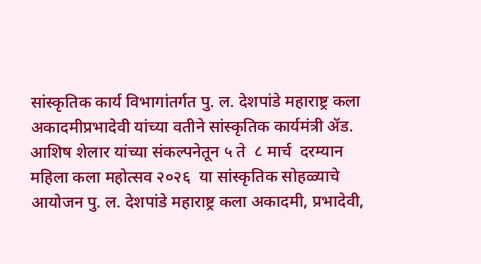सांस्कृतिक कार्य विभागांतर्गत पु. ल. देशपांडे महाराष्ट्र कला अकादमीप्रभादेवी यांच्या वतीने सांस्कृतिक कार्यमंत्री ॲड. आशिष शेलार यांच्या संकल्पनेतून ५ ते  ८ मार्च  दरम्यान महिला कला महोत्सव २०२६  या सांस्कृतिक सोहळ्याचे आयोजन पु. ल. देशपांडे महाराष्ट्र कला अकादमी, प्रभादेवी,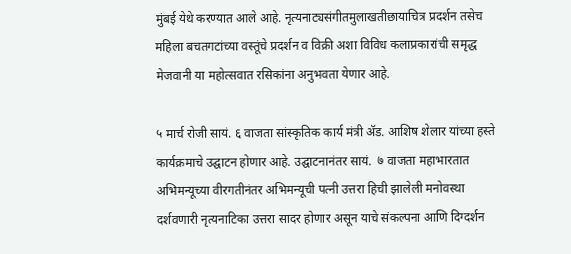मुंबई येथे करण्यात आले आहे. नृत्यनाट्यसंगीतमुलाखतीछायाचित्र प्रदर्शन तसेच महिला बचतगटांच्या वस्तूंचे प्रदर्शन व विक्री अशा विविध कलाप्रकारांची समृद्ध मेजवानी या महोत्सवात रसिकांना अनुभवता येणार आहे.

५ मार्च रोजी सायं. ६ वाजता सांस्कृतिक कार्य मंत्री ॲड. आशिष शेलार यांच्या हस्ते कार्यक्रमाचे उद्घाटन होणार आहे. उद्घाटनानंतर सायं.  ७ वाजता महाभारतात अभिमन्यूच्या वीरगतीनंतर अभिमन्यूची पत्नी उत्तरा हिची झालेली मनोवस्था दर्शवणारी नृत्यनाटिका उत्तरा सादर होणार असून याचे संकल्पना आणि दिग्दर्शन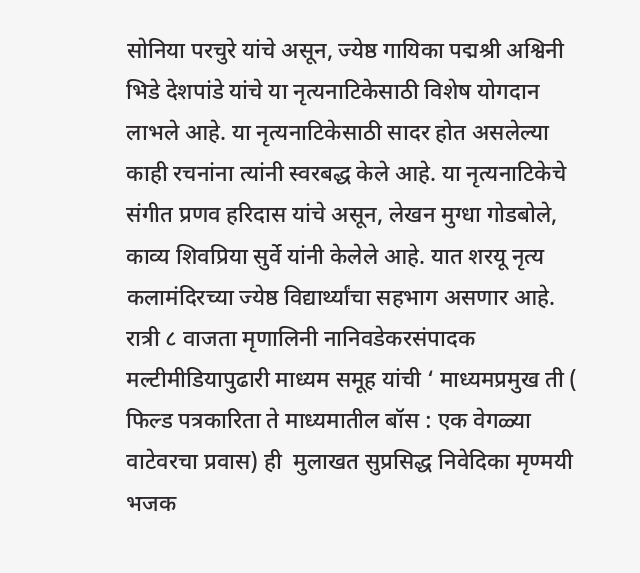सोनिया परचुरे यांचे असून, ज्येष्ठ गायिका पद्मश्री अश्विनी भिडे देशपांडे यांचे या नृत्यनाटिकेसाठी विशेष योगदान लाभले आहे. या नृत्यनाटिकेसाठी सादर होत असलेल्या काही रचनांना त्यांनी स्वरबद्ध केले आहे. या नृत्यनाटिकेचे संगीत प्रणव हरिदास यांचे असून, लेखन मुग्धा गोडबोले, काव्य शिवप्रिया सुर्वे यांनी केलेले आहे. यात शरयू नृत्य कलामंदिरच्या ज्येष्ठ विद्यार्थ्यांचा सहभाग असणार आहे. रात्री ८ वाजता मृणालिनी नानिवडेकरसंपादक मल्टीमीडियापुढारी माध्यम समूह यांची ‘ माध्यमप्रमुख ती ( फिल्ड पत्रकारिता ते माध्यमातील बॉस : एक वेगळ्या वाटेवरचा प्रवास) ही  मुलाखत सुप्रसिद्ध निवेदिका मृण्मयी भजक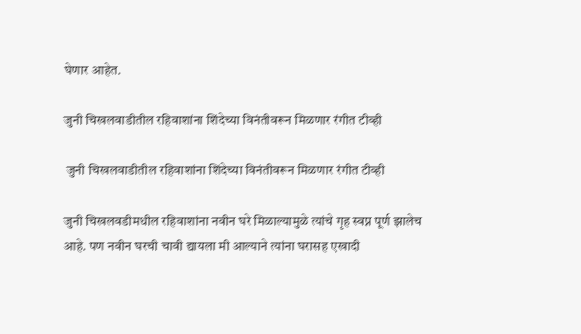घेणार आहेत.

जुनी चिखलवाडीतील रहिवाशांना शिंदेच्या विनंतीवरून मिळणार रंगीत टीव्ही

 जुनी चिखलवाडीतील रहिवाशांना शिंदेच्या विनंतीवरून मिळणार रंगीत टीव्ही

जुनी चिखलवडीमधील रहिवाशांना नवीन घरे मिळाल्यामुळे त्यांचे गृह स्वप्न पूर्ण झालेच आहे. पण नवीन घरची चावी द्यायला मी आल्याने त्यांना घरासह एखादी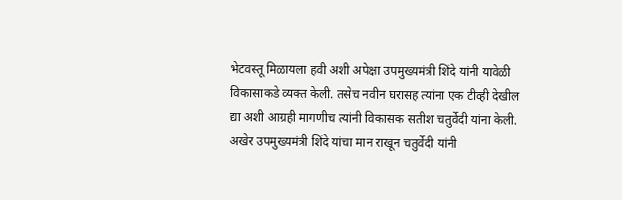भेटवस्तू मिळायला हवी अशी अपेक्षा उपमुख्यमंत्री शिंदे यांनी यावेळी विकासाकडे व्यक्त केली. तसेच नवीन घरासह त्यांना एक टीव्ही देखील द्या अशी आग्रही मागणीच त्यांनी विकासक सतीश चतुर्वेदी यांना केली. अखेर उपमुख्यमंत्री शिंदे यांचा मान राखून चतुर्वेदी यांनी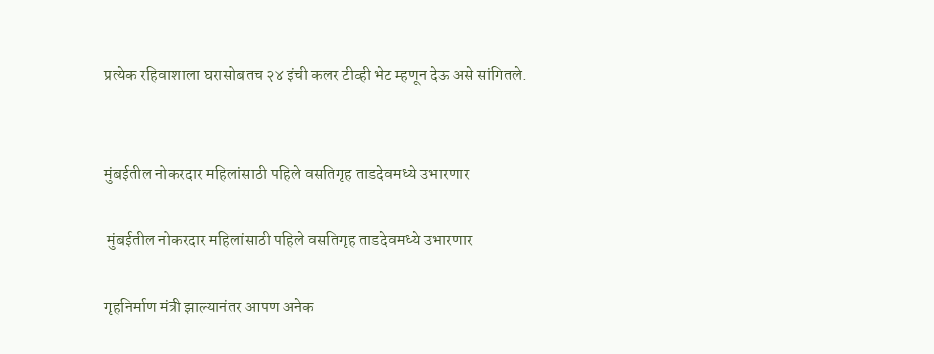प्रत्येक रहिवाशाला घरासोबतच २४ इंची कलर टीव्ही भेट म्हणून देऊ असे सांगितले.


मुंबईतील नोकरदार महिलांसाठी पहिले वसतिगृह ताडदेवमध्ये उभारणार

 मुंबईतील नोकरदार महिलांसाठी पहिले वसतिगृह ताडदेवमध्ये उभारणार

गृहनिर्माण मंत्री झाल्यानंतर आपण अनेक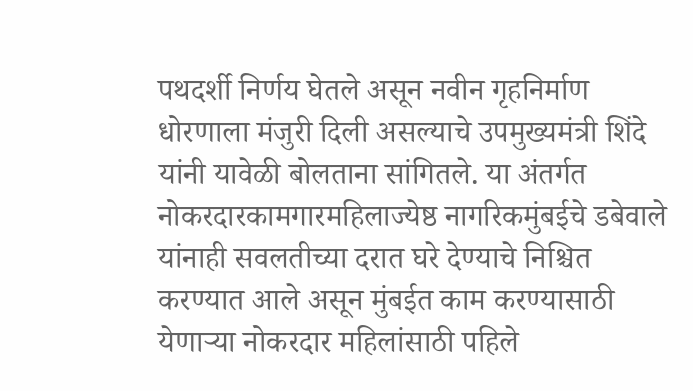पथदर्शी निर्णय घेतले असून नवीन गृहनिर्माण धोरणाला मंजुरी दिली असल्याचे उपमुख्यमंत्री शिंदे यांनी यावेळी बोलताना सांगितले. या अंतर्गत नोकरदारकामगारमहिलाज्येष्ठ नागरिकमुंबईचे डबेवाले यांनाही सवलतीच्या दरात घरे देण्याचे निश्चित करण्यात आले असून मुंबईत काम करण्यासाठी येणाऱ्या नोकरदार महिलांसाठी पहिले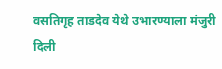वसतिगृह ताडदेव येथे उभारण्याला मंजुरी दिली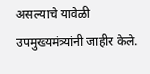असल्याचे यावेळी उपमुख्यमंत्र्यांनी जाहीर केले.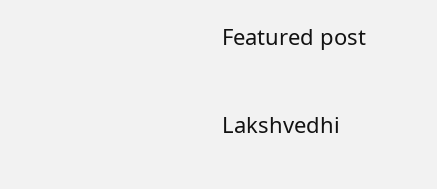Featured post

Lakshvedhi